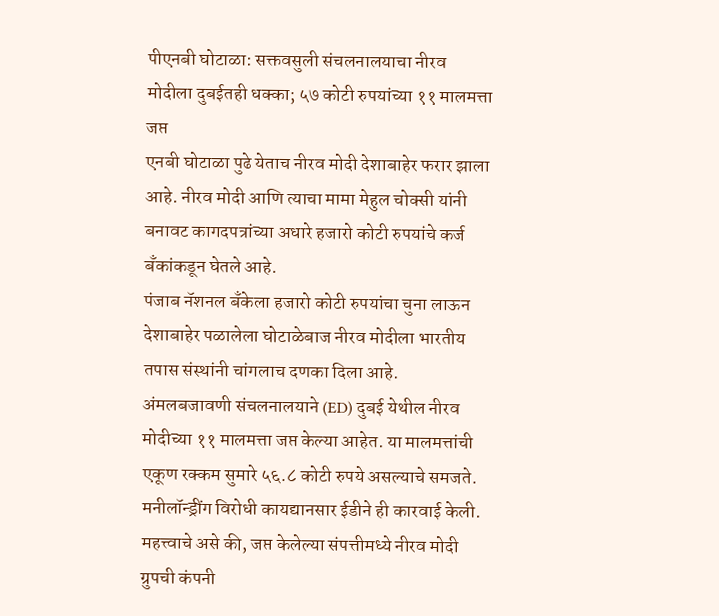पीएनबी घोटाळा: सक्तवसुली संचलनालयाचा नीरव मोदीला दुबईतही धक्का; ५७ कोटी रुपयांच्या ११ मालमत्ता जप्त
एनबी घोटाळा पुढे येताच नीरव मोदी देशाबाहेर फरार झाला आहे. नीरव मोदी आणि त्याचा मामा मेहुल चोक्सी यांनी बनावट कागदपत्रांच्या अधारे हजारो कोटी रुपयांचे कर्ज बँकांकडून घेतले आहे.
पंजाब नॅशनल बँकेला हजारो कोटी रुपयांचा चुना लाऊन देशाबाहेर पळालेला घोटाळेबाज नीरव मोदीला भारतीय तपास संस्थांनी चांगलाच दणका दिला आहे. अंमलबजावणी संचलनालयाने (ED) दुबई येथील नीरव मोदीच्या ११ मालमत्ता जप्त केल्या आहेत. या मालमत्तांची एकूण रक्कम सुमारे ५६.८ कोटी रुपये असल्याचे समजते. मनीलॉन्ड्रींग विरोधी कायद्यानसार ईडीने ही कारवाई केली. महत्त्वाचे असे की, जप्त केलेल्या संपत्तीमध्ये नीरव मोदी ग्रुपची कंपनी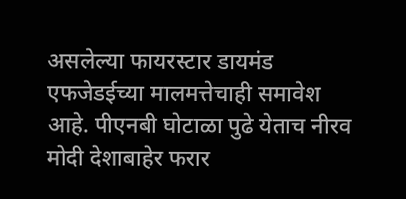असलेल्या फायरस्टार डायमंड एफजेडईच्या मालमत्तेचाही समावेश आहे. पीएनबी घोटाळा पुढे येताच नीरव मोदी देशाबाहेर फरार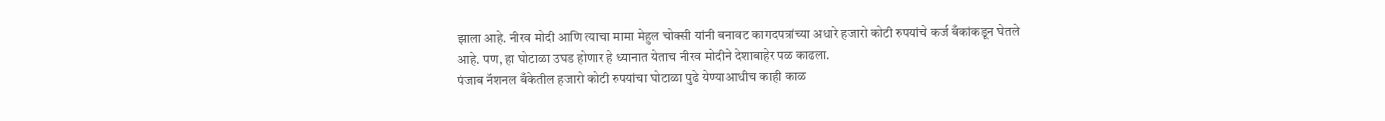झाला आहे. नीरव मोदी आणि त्याचा मामा मेहुल चोक्सी यांनी बनावट कागदपत्रांच्या अधारे हजारो कोटी रुपयांचे कर्ज बँकांकडून घेतले आहे. पण, हा घोटाळा उघड होणार हे ध्यानात येताच नीरव मोदीने देशाबाहेर पळ काढला.
पंजाब नॅशनल बँकेतील हजारो कोटी रुपयांचा घोटाळा पुढे येण्याआधीच काही काळ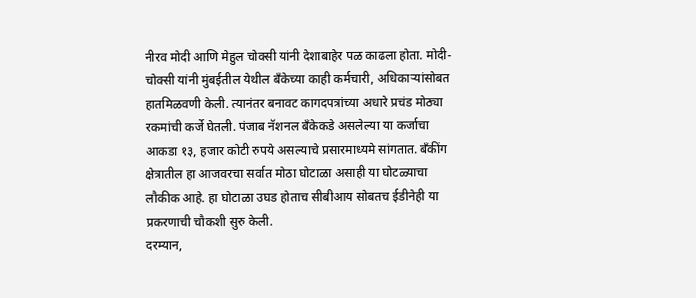नीरव मोदी आणि मेहुल चोक्सी यांनी देशाबाहेर पळ काढला होता. मोदी-चोक्सी यांनी मुंबईतील येथील बँकेच्या काही कर्मचारी, अधिकाऱ्यांसोबत हातमिळवणी केली. त्यानंतर बनावट कागदपत्रांच्या अधारे प्रचंड मोठ्या रकमांची कर्जे घेतली. पंजाब नॅशनल बँकेकडे असलेल्या या कर्जाचा आकडा १३, हजार कोटी रुपये असल्याचे प्रसारमाध्यमे सांगतात. बँकींग क्षेत्रातील हा आजवरचा सर्वात मोठा घोटाळा असाही या घोटळ्याचा लौकीक आहे. हा घोटाळा उघड होताच सीबीआय सोबतच ईडीनेही या प्रकरणाची चौकशी सुरु केली.
दरम्यान,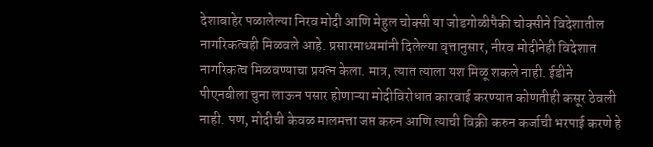देशाबाहेर पळालेल्या निरव मोदी आणि मेहुल चोक्सी या जोडगोळीपैकी चोक्सीने विदेशातील नागरिकत्वही मिळवले आहे. प्रसारमाध्यमांनी दिलेल्या वृत्तानुसार, नीरव मोदीनेही विदेशात नागरिकत्व मिळवण्याचा प्रयत्न केला. मात्र, त्यात त्याला यश मिळू शकले नाही. ईडीने पीएनबीला चुना लाऊन पसार होणाऱ्या मोदीविरोधात कारवाई करण्यात कोणतीही कसूर ठेवली नाही. पण, मोदीची केवळ मालमत्ता जप्त करुन आणि त्याची विक्री करुन कर्जाची भरपाई करणे हे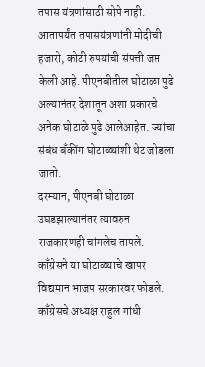तपास यंत्रणांसाठी सोपे नाही. आतापर्यंत तपासयंत्रणांनी मोदीची हजारो, कोटी रुपयांची संपत्ती जप्त केली आहे. पीएनबीतील घोटाळा पुढे अल्यानंतर देशातून अशा प्रकारचे अनेक घोटाळे पुढे आलेआहेत. ज्यांचा संबंध बँकींग घोटाळ्यांशी थेट जोडला जातो.
दरम्यान, पीएनबी घोटाळा उघडझाल्यानंतर त्यावरुन राजकारणही चांगलेच तापले. काँग्रेसने या घोटाळ्याचे खापर विद्यमान भाजप सरकारवर फोडले. काँग्रेसचे अध्यक्ष राहुल गांधी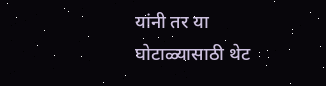यांनी तर या घोटाळ्यासाठी थेट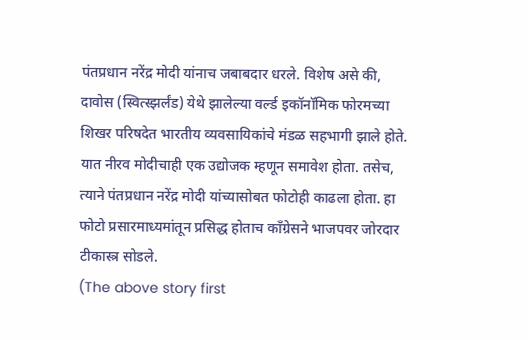पंतप्रधान नरेंद्र मोदी यांनाच जबाबदार धरले. विशेष असे की, दावोस (स्वित्स्झर्लंड) येथे झालेल्या वर्ल्ड इकॉनॉमिक फोरमच्या शिखर परिषदेत भारतीय व्यवसायिकांचे मंडळ सहभागी झाले होते. यात नीरव मोदीचाही एक उद्योजक म्हणून समावेश होता. तसेच, त्याने पंतप्रधान नरेंद्र मोदी यांच्यासोबत फोटोही काढला होता. हा फोटो प्रसारमाध्यमांतून प्रसिद्ध होताच काँग्रेसने भाजपवर जोरदार टीकास्त्र सोडले.
(The above story first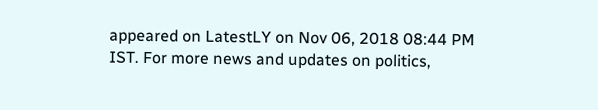appeared on LatestLY on Nov 06, 2018 08:44 PM IST. For more news and updates on politics,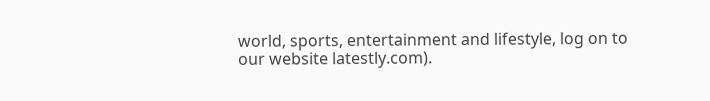world, sports, entertainment and lifestyle, log on to our website latestly.com).